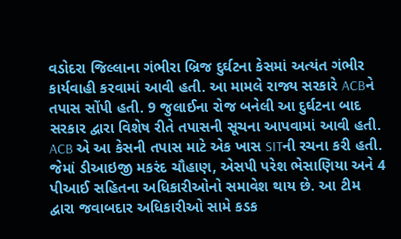વડોદરા જિલ્લાના ગંભીરા બ્રિજ દુર્ઘટના કેસમાં અત્યંત ગંભીર કાર્યવાહી કરવામાં આવી હતી. આ મામલે રાજ્ય સરકારે ACBને તપાસ સોંપી હતી. 9 જુલાઈના રોજ બનેલી આ દુર્ઘટના બાદ સરકાર દ્વારા વિશેષ રીતે તપાસની સૂચના આપવામાં આવી હતી. ACB એ આ કેસની તપાસ માટે એક ખાસ SITની રચના કરી હતી. જેમાં ડીઆઇજી મકરંદ ચૌહાણ, એસપી પરેશ ભેસાણિયા અને 4 પીઆઈ સહિતના અધિકારીઓનો સમાવેશ થાય છે. આ ટીમ દ્વારા જવાબદાર અધિકારીઓ સામે કડક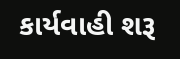કાર્યવાહી શરૂ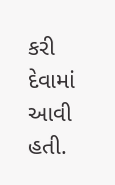કરી દેવામાં આવી હતી.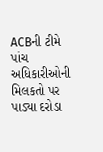ACBની ટીમે પાંચ અધિકારીઓની મિલકતો પર પાડ્યા દરોડા